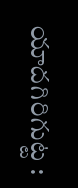యాదగిరిగుట్ట :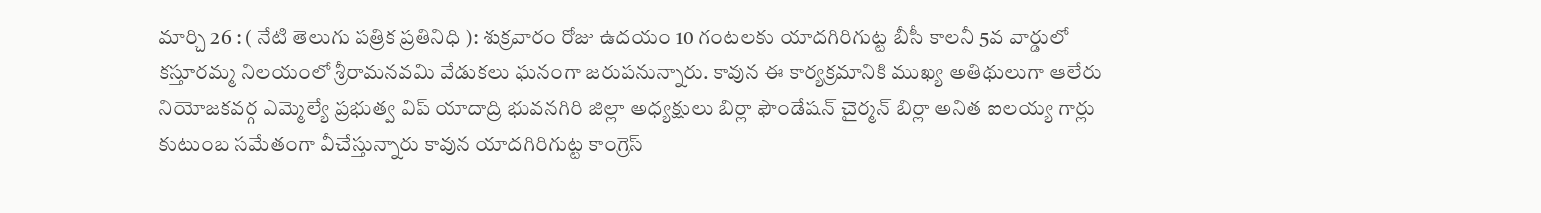మార్చి 26 : ( నేటి తెలుగు పత్రిక ప్రతినిధి ): శుక్రవారం రోజు ఉదయం 10 గంటలకు యాదగిరిగుట్ట బీసీ కాలనీ 5వ వార్డులో కస్తూరమ్మ నిలయంలో శ్రీరామనవమి వేడుకలు ఘనంగా జరుపనున్నారు. కావున ఈ కార్యక్రమానికి ముఖ్య అతిథులుగా ఆలేరు నియోజకవర్గ ఎమ్మెల్యే ప్రభుత్వ విప్ యాదాద్రి భువనగిరి జిల్లా అధ్యక్షులు బిర్లా ఫౌండేషన్ చైర్మన్ బిర్లా అనిత ఐలయ్య గార్లు కుటుంబ సమేతంగా వీచేస్తున్నారు కావున యాదగిరిగుట్ట కాంగ్రెస్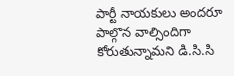పార్టీ నాయకులు అందరూ పాల్గొన వాల్సిందిగా కోరుతున్నామని డి.సి.సి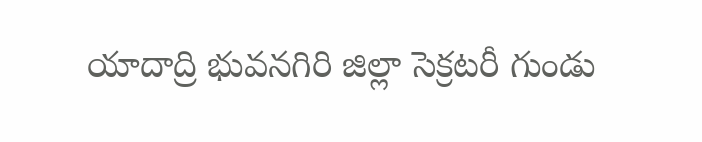యాదాద్రి భువనగిరి జిల్లా సెక్రటరీ గుండు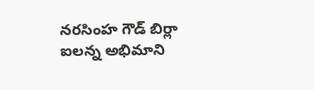నరసింహ గౌడ్ బిర్లా ఐలన్న అభిమాని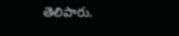తెలిపారు.